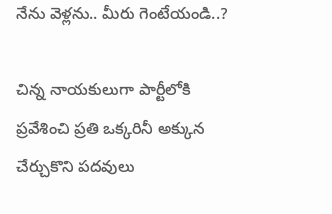నేను వెళ్లను.. మీరు గెంటేయండి..?

చిన్న నాయకులుగా పార్టీలోకి ప్రవేశించి ప్రతి ఒక్కరినీ అక్కున చేర్చుకొని పదవులు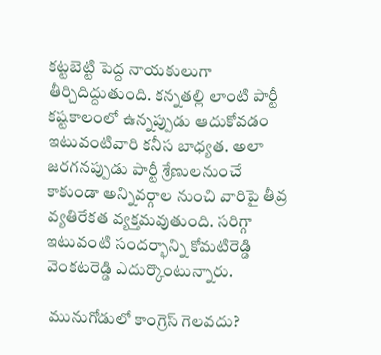కట్టబెట్టి పెద్ద నాయకులుగా తీర్చిదిద్దుతుంది. కన్నతల్లి లాంటి పార్టీ కష్టకాలంలో ఉన్నప్పుడు ఆదుకోవడం ఇటువంటివారి కనీస బాధ్యత. అలా జరగనప్పుడు పార్టీ శ్రేణులనుంచే కాకుండా అన్నివర్గాల నుంచి వారిపై తీవ్ర వ్యతిరేకత వ్యక్తమవుతుంది. సరిగ్గా ఇటువంటి సందర్భాన్ని కోమటిరెడ్డి వెంకటరెడ్డి ఎదుర్కొంటున్నారు.

 మునుగోడులో కాంగ్రెస్ గెలవదు?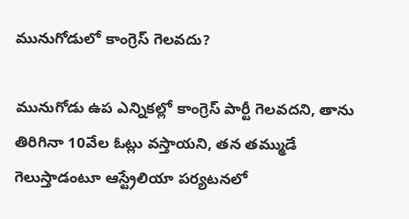మునుగోడులో కాంగ్రెస్ గెలవదు?

మునుగోడు ఉప ఎన్నికల్లో కాంగ్రెస్ పార్టీ గెలవదని, తాను తిరిగినా 10వేల ఓట్లు వస్తాయని, తన తమ్ముడే గెలుస్తాడంటూ ఆస్ట్రేలియా పర్యటనలో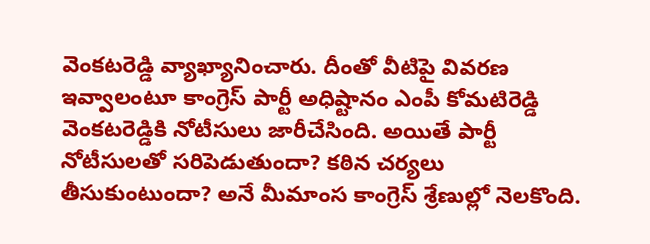వెంకటరెడ్డి వ్యాఖ్యానించారు. దీంతో వీటిపై వివరణ ఇవ్వాలంటూ కాంగ్రెస్ పార్టీ అధిష్టానం ఎంపీ కోమటిరెడ్డి వెంకటరెడ్డికి నోటీసులు జారీచేసింది. అయితే పార్టీ నోటీసులతో సరిపెడుతుందా? కఠిన చర్యలు తీసుకుంటుందా? అనే మీమాంస కాంగ్రెస్ శ్రేణుల్లో నెలకొంది.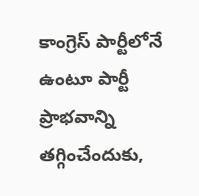కాంగ్రెస్ పార్టీలోనే ఉంటూ పార్టీ ప్రాభవాన్ని తగ్గించేందుకు,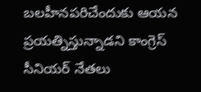బలహీనపరిచేందుకు ఆయన ప్రయత్నిస్తున్నాడని కాంగ్రెస్ సీనియర్ నేతలు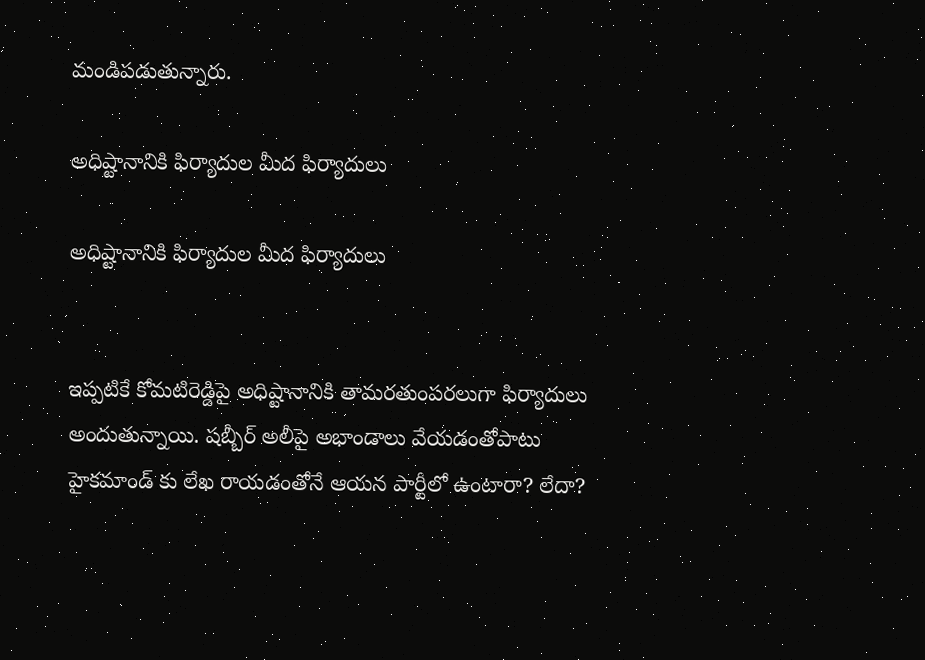మండిపడుతున్నారు.

అధిష్టానానికి ఫిర్యాదుల మీద ఫిర్యాదులు

అధిష్టానానికి ఫిర్యాదుల మీద ఫిర్యాదులు


ఇప్పటికే కోమటిరెడ్డిపై అధిష్టానానికి తామరతుంపరలుగా ఫిర్యాదులు అందుతున్నాయి. షబ్బీర్ అలీపై అభాండాలు వేయడంతోపాటు హైకమాండ్ కు లేఖ రాయడంతోనే ఆయన పార్టీలో ఉంటారా? లేదా?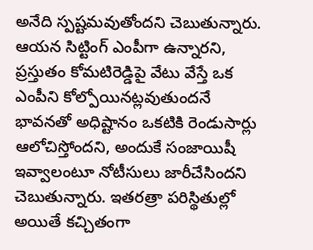అనేది స్పష్టమవుతోందని చెబుతున్నారు. ఆయన సిట్టింగ్ ఎంపీగా ఉన్నారని, ప్రస్తుతం కోమటిరెడ్డిపై వేటు వేస్తే ఒక ఎంపీని కోల్పోయినట్లవుతుందనే భావనతో అధిష్టానం ఒకటికి రెండుసార్లు ఆలోచిస్తోందని, అందుకే సంజాయిషీ ఇవ్వాలంటూ నోటీసులు జారీచేసిందని చెబుతున్నారు. ఇతరత్రా పరిస్థితుల్లో అయితే కచ్చితంగా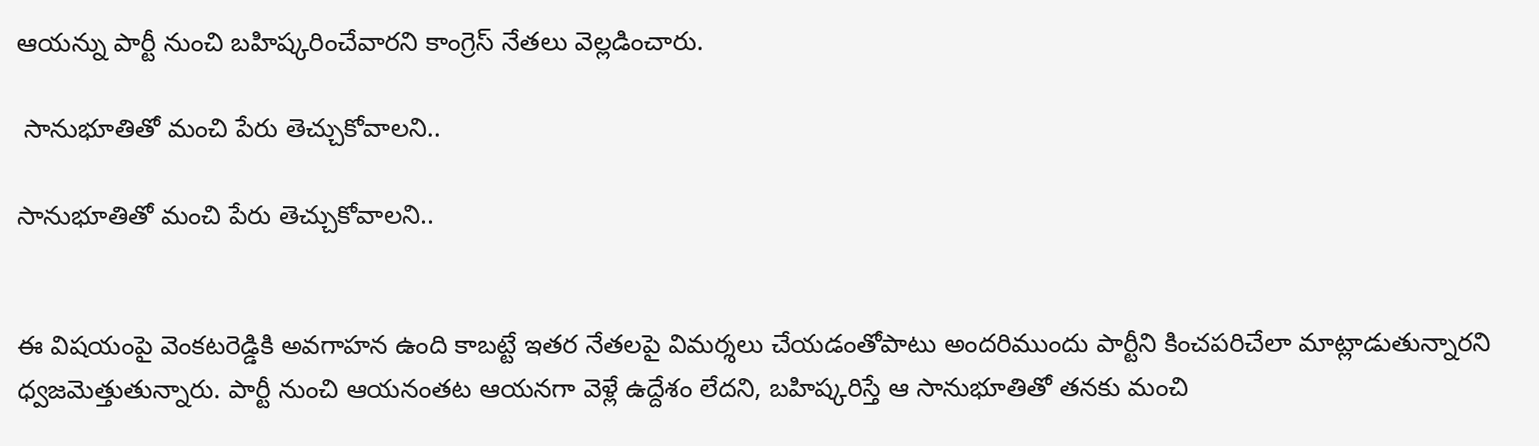ఆయన్ను పార్టీ నుంచి బహిష్కరించేవారని కాంగ్రెస్ నేతలు వెల్లడించారు.

 సానుభూతితో మంచి పేరు తెచ్చుకోవాలని..

సానుభూతితో మంచి పేరు తెచ్చుకోవాలని..


ఈ విషయంపై వెంకటరెడ్డికి అవగాహన ఉంది కాబట్టే ఇతర నేతలపై విమర్శలు చేయడంతోపాటు అందరిముందు పార్టీని కించపరిచేలా మాట్లాడుతున్నారని ధ్వజమెత్తుతున్నారు. పార్టీ నుంచి ఆయనంతట ఆయనగా వెళ్లే ఉద్దేశం లేదని, బహిష్కరిస్తే ఆ సానుభూతితో తనకు మంచి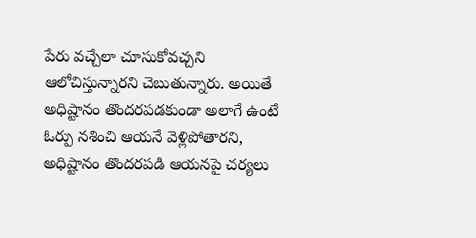పేరు వచ్చేలా చూసుకోవచ్చని ఆలోచిస్తున్నారని చెబుతున్నారు. అయితే అధిష్టానం తొందరపడకుండా అలాగే ఉంటే ఓర్పు నశించి ఆయనే వెళ్లిపోతారని, అధిష్టానం తొందరపడి ఆయనపై చర్యలు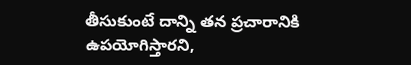తీసుకుంటే దాన్ని తన ప్రచారానికి ఉపయోగిస్తారని,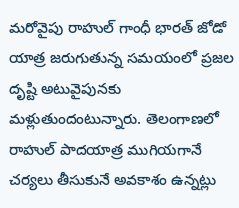మరోవైపు రాహుల్ గాంధీ భారత్ జోడో యాత్ర జరుగుతున్న సమయంలో ప్రజల దృష్టి అటువైపునకు మళ్లుతుందంటున్నారు. తెలంగాణలో రాహుల్ పాదయాత్ర ముగియగానే చర్యలు తీసుకునే అవకాశం ఉన్నట్లు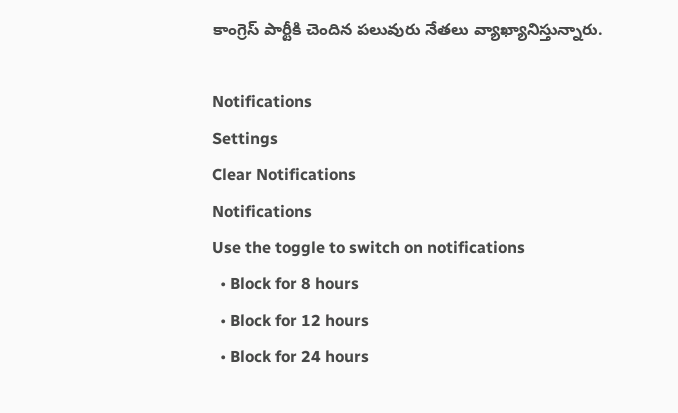కాంగ్రెస్ పార్టీకి చెందిన పలువురు నేతలు వ్యాఖ్యానిస్తున్నారు.

Notifications
Settings
Clear Notifications
Notifications
Use the toggle to switch on notifications
  • Block for 8 hours
  • Block for 12 hours
  • Block for 24 hours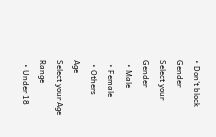• Don't block
Gender
Select your Gender
  • Male
  • Female
  • Others
Age
Select your Age Range
  • Under 18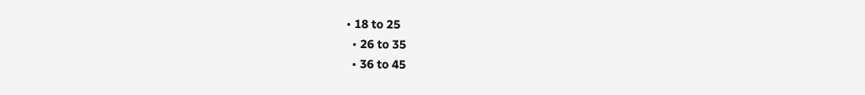• 18 to 25
  • 26 to 35
  • 36 to 45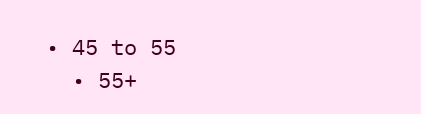• 45 to 55
  • 55+